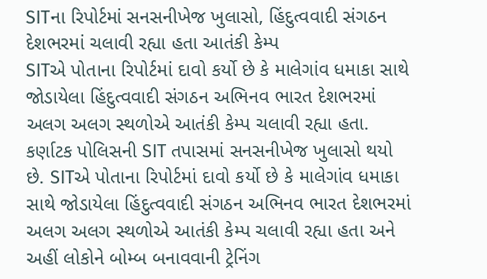SITના રિપોર્ટમાં સનસનીખેજ ખુલાસો, હિંદુત્વવાદી સંગઠન દેશભરમાં ચલાવી રહ્યા હતા આતંકી કેમ્પ
SITએ પોતાના રિપોર્ટમાં દાવો કર્યો છે કે માલેગાંવ ધમાકા સાથે જોડાયેલા હિંદુત્વવાદી સંગઠન અભિનવ ભારત દેશભરમાં અલગ અલગ સ્થળોએ આતંકી કેમ્પ ચલાવી રહ્યા હતા.
કર્ણાટક પોલિસની SIT તપાસમાં સનસનીખેજ ખુલાસો થયો છે. SITએ પોતાના રિપોર્ટમાં દાવો કર્યો છે કે માલેગાંવ ધમાકા સાથે જોડાયેલા હિંદુત્વવાદી સંગઠન અભિનવ ભારત દેશભરમાં અલગ અલગ સ્થળોએ આતંકી કેમ્પ ચલાવી રહ્યા હતા અને અહીં લોકોને બોમ્બ બનાવવાની ટ્રેનિંગ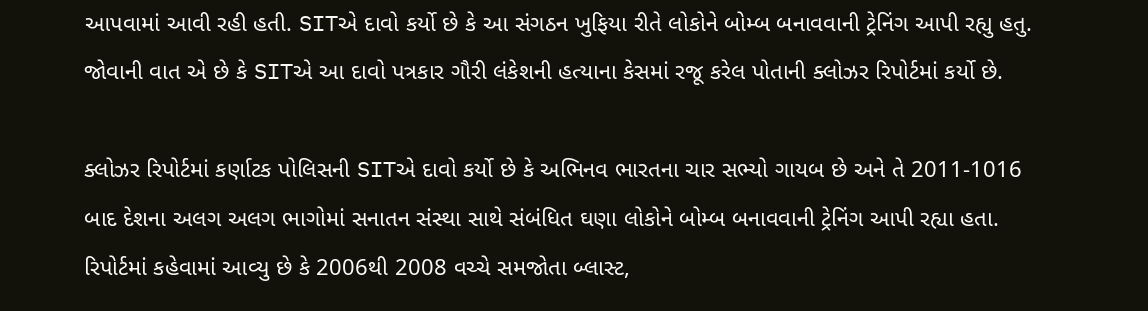આપવામાં આવી રહી હતી. SITએ દાવો કર્યો છે કે આ સંગઠન ખુફિયા રીતે લોકોને બોમ્બ બનાવવાની ટ્રેનિંગ આપી રહ્યુ હતુ. જોવાની વાત એ છે કે SITએ આ દાવો પત્રકાર ગૌરી લંકેશની હત્યાના કેસમાં રજૂ કરેલ પોતાની ક્લોઝર રિપોર્ટમાં કર્યો છે.

ક્લોઝર રિપોર્ટમાં કર્ણાટક પોલિસની SITએ દાવો કર્યો છે કે અભિનવ ભારતના ચાર સભ્યો ગાયબ છે અને તે 2011-1016 બાદ દેશના અલગ અલગ ભાગોમાં સનાતન સંસ્થા સાથે સંબંધિત ઘણા લોકોને બોમ્બ બનાવવાની ટ્રેનિંગ આપી રહ્યા હતા. રિપોર્ટમાં કહેવામાં આવ્યુ છે કે 2006થી 2008 વચ્ચે સમજોતા બ્લાસ્ટ,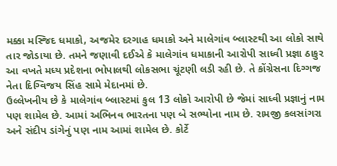મક્કા મસ્જિદ ધમાકો, અજમેર દરગાહ ધમાકો અને માલેગાંવ બ્લાસ્ટથી આ લોકો સાથે તાર જોડાયા છે. તમને જણાવી દઈએ કે માલેગાંવ ધમાકાની આરોપી સાધ્વી પ્રજ્ઞા ઠાકુર આ વખતે મધ્ય પ્રદેશના ભોપાલથી લોકસભા ચૂંટણી લડી રહી છે. તે કોંગ્રેસના દિગ્ગજ નેતા દિગ્વિજય સિંહ સામે મેદાનમાં છે.
ઉલ્લેખનીય છે કે માલેગાંવ બ્લાસ્ટમાં કુલ 13 લોકો આરોપી છે જેમાં સાધ્વી પ્રજ્ઞાનું નામ પણ શામેલ છે. આમાં અભિનવ ભારતના પણ બે સભ્યોના નામ છે. રામજી કલસાંગરા અને સંદીપ ડાંગેનું પણ નામ આમાં શામેલ છે. કોર્ટે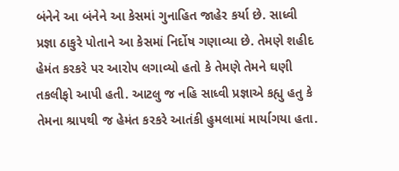બંનેને આ બંનેને આ કેસમાં ગુનાહિત જાહેર કર્યા છે. સાધ્વી પ્રજ્ઞા ઠાકુરે પોતાને આ કેસમાં નિર્દોષ ગણાવ્યા છે. તેમણે શહીદ હેમંત કરકરે પર આરોપ લગાવ્યો હતો કે તેમણે તેમને ઘણી તકલીફો આપી હતી. આટલુ જ નહિ સાધ્વી પ્રજ્ઞાએ કહ્યુ હતુ કે તેમના શ્રાપથી જ હેમંત કરકરે આતંકી હુમલામાં માર્યાગયા હતા.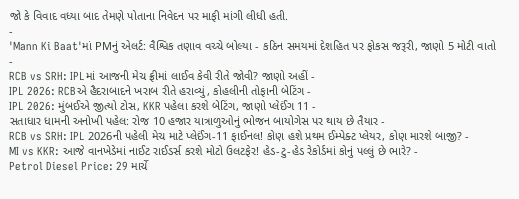જો કે વિવાદ વધ્યા બાદ તેમણે પોતાના નિવેદન પર માફી માંગી લીધી હતી.
-
'Mann Ki Baat'માં PMનું એલર્ટ: વૈશ્વિક તણાવ વચ્ચે બોલ્યા - કઠિન સમયમાં દેશહિત પર ફોકસ જરૂરી, જાણો 5 મોટી વાતો -
RCB vs SRH: IPLમાં આજની મેચ ફ્રીમાં લાઈવ કેવી રીતે જોવી? જાણો અહીં -
IPL 2026: RCBએ હૈદરાબાદને ખરાબ રીતે હરાવ્યું, કોહલીની તોફાની બેટિંગ -
IPL 2026: મુંબઈએ જીત્યો ટોસ, KKR પહેલા કરશે બેટિંગ, જાણો પ્લેઈંગ 11 -
સતાધાર ધામની અનોખી પહેલ: રોજ 10 હજાર યાત્રાળુઓનું ભોજન બાયોગેસ પર થાય છે તૈયાર -
RCB vs SRH: IPL 2026ની પહેલી મેચ માટે પ્લેઈંગ-11 ફાઈનલ! કોણ હશે પ્રથમ ઈમ્પેક્ટ પ્લેયર, કોણ મારશે બાજી? -
MI vs KKR: આજે વાનખેડેમાં નાઈટ રાઈડર્સ કરશે મોટો ઉલટફેર! હેડ-ટુ-હેડ રેકોર્ડમાં કોનું પલ્લું છે ભારે? -
Petrol Diesel Price: 29 માર્ચે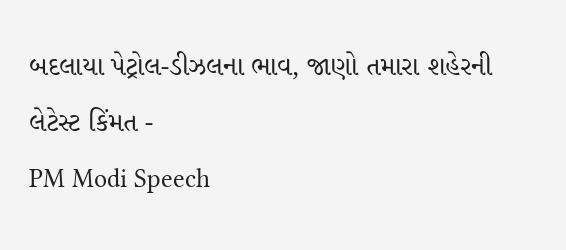બદલાયા પેટ્રોલ-ડીઝલના ભાવ, જાણો તમારા શહેરની લેટેસ્ટ કિંમત -
PM Modi Speech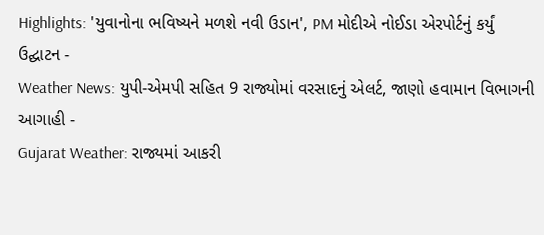Highlights: 'યુવાનોના ભવિષ્યને મળશે નવી ઉડાન', PM મોદીએ નોઈડા એરપોર્ટનું કર્યું ઉદ્ઘાટન -
Weather News: યુપી-એમપી સહિત 9 રાજ્યોમાં વરસાદનું એલર્ટ, જાણો હવામાન વિભાગની આગાહી -
Gujarat Weather: રાજ્યમાં આકરી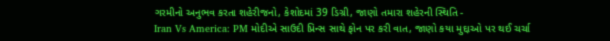ગરમીનો અનુભવ કરતા શહેરીજનો, કેશોદમાં 39 ડિગ્રી, જાણો તમારા શહેરની સ્થિતિ -
Iran Vs America: PM મોદીએ સાઉદી પ્રિન્સ સાથે ફોન પર કરી વાત, જાણો કયા મુદ્દાઓ પર થઈ ચર્ચા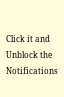Click it and Unblock the Notifications